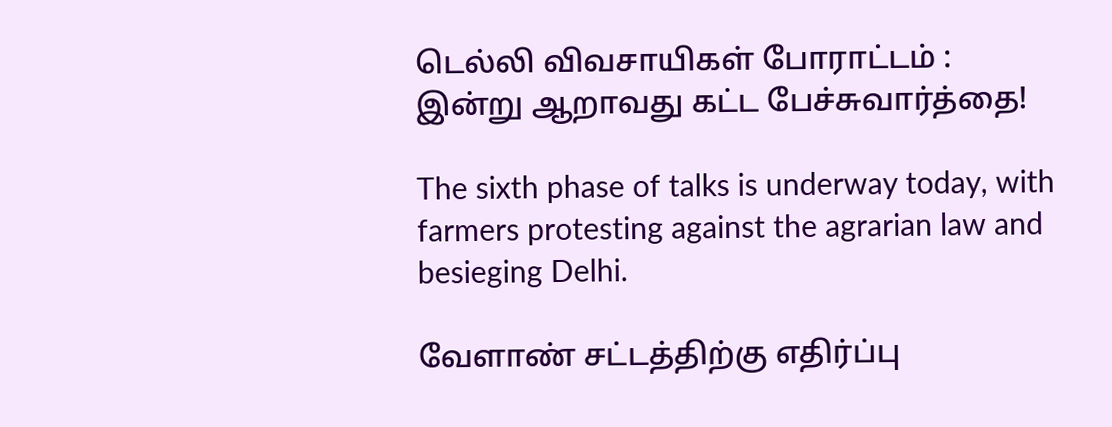டெல்லி விவசாயிகள் போராட்டம் : இன்று ஆறாவது கட்ட பேச்சுவார்த்தை!

The sixth phase of talks is underway today, with farmers protesting against the agrarian law and besieging Delhi.

வேளாண் சட்டத்திற்கு எதிர்ப்பு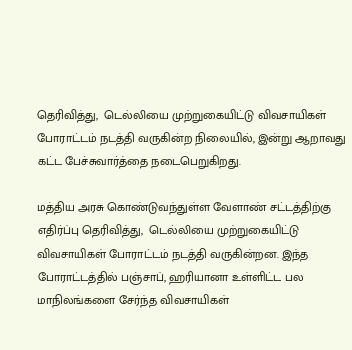தெரிவித்து,  டெல்லியை முற்றுகையிட்டு விவசாயிகள் போராட்டம் நடத்தி வருகின்ற நிலையில், இன்று ஆறாவது கட்ட பேச்சுவார்த்தை நடைபெறுகிறது.

மத்திய அரசு கொண்டுவந்துள்ள வேளாண் சட்டத்திற்கு எதிர்ப்பு தெரிவித்து,  டெல்லியை முற்றுகையிட்டு விவசாயிகள் போராட்டம் நடத்தி வருகின்றன. இந்த போராட்டத்தில் பஞ்சாப், ஹரியானா உள்ளிட்ட பல மாநிலங்களை சேர்ந்த விவசாயிகள்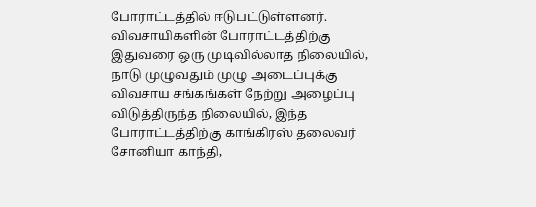போராட்டத்தில் ஈடுபட்டுள்ளனர். விவசாயிகளின் போராட்டத்திற்கு இதுவரை ஒரு முடிவில்லாத நிலையில், நாடு முழுவதும் முழு அடைப்புக்கு விவசாய சங்கங்கள் நேற்று அழைப்பு விடுத்திருந்த நிலையில், இந்த போராட்டத்திற்கு காங்கிரஸ் தலைவர் சோனியா காந்தி,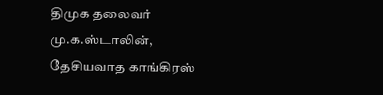திமுக தலைவர் மு.க.ஸ்டாலின், தேசியவாத காங்கிரஸ்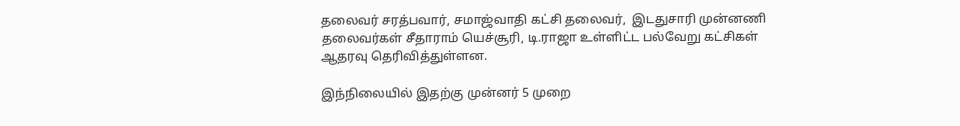தலைவர் சரத்பவார், சமாஜ்வாதி கட்சி தலைவர்,  இடதுசாரி முன்னணி தலைவர்கள் சீதாராம் யெச்சூரி, டி.ராஜா உள்ளிட்ட பல்வேறு கட்சிகள் ஆதரவு தெரிவித்துள்ளன.

இந்நிலையில் இதற்கு முன்னர் 5 முறை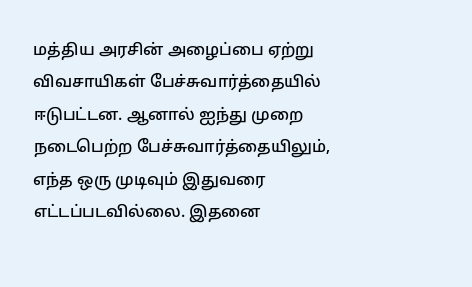மத்திய அரசின் அழைப்பை ஏற்று விவசாயிகள் பேச்சுவார்த்தையில் ஈடுபட்டன. ஆனால் ஐந்து முறை நடைபெற்ற பேச்சுவார்த்தையிலும், எந்த ஒரு முடிவும் இதுவரை எட்டப்படவில்லை. இதனை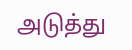அடுத்து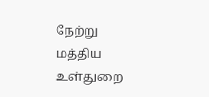நேற்று மத்திய உள்துறை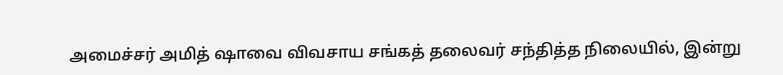அமைச்சர் அமித் ஷாவை விவசாய சங்கத் தலைவர் சந்தித்த நிலையில், இன்று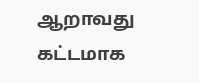ஆறாவது கட்டமாக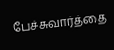பேச்சுவார்த்தை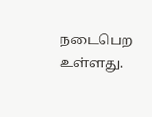நடைபெற உள்ளது.